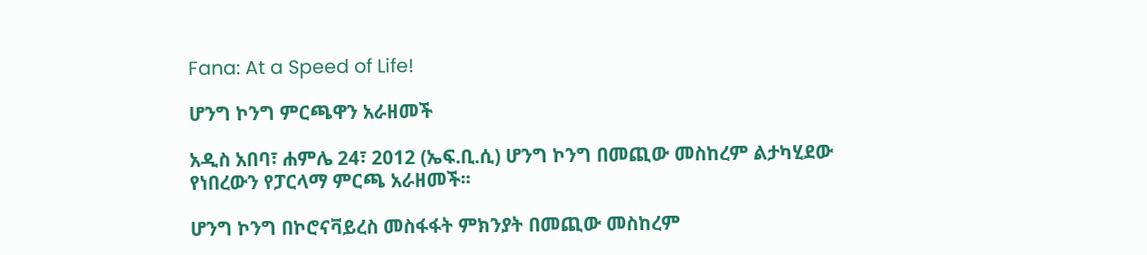Fana: At a Speed of Life!

ሆንግ ኮንግ ምርጫዋን አራዘመች

አዲስ አበባ፣ ሐምሌ 24፣ 2012 (ኤፍ.ቢ.ሲ) ሆንግ ኮንግ በመጪው መስከረም ልታካሂደው የነበረውን የፓርላማ ምርጫ አራዘመች፡፡

ሆንግ ኮንግ በኮሮናቫይረስ መስፋፋት ምክንያት በመጪው መስከረም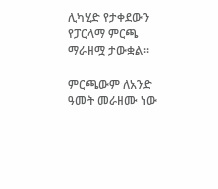ሊካሂድ የታቀደውን የፓርላማ ምርጫ ማራዘሟ ታውቋል፡፡

ምርጫውም ለአንድ ዓመት መራዘሙ ነው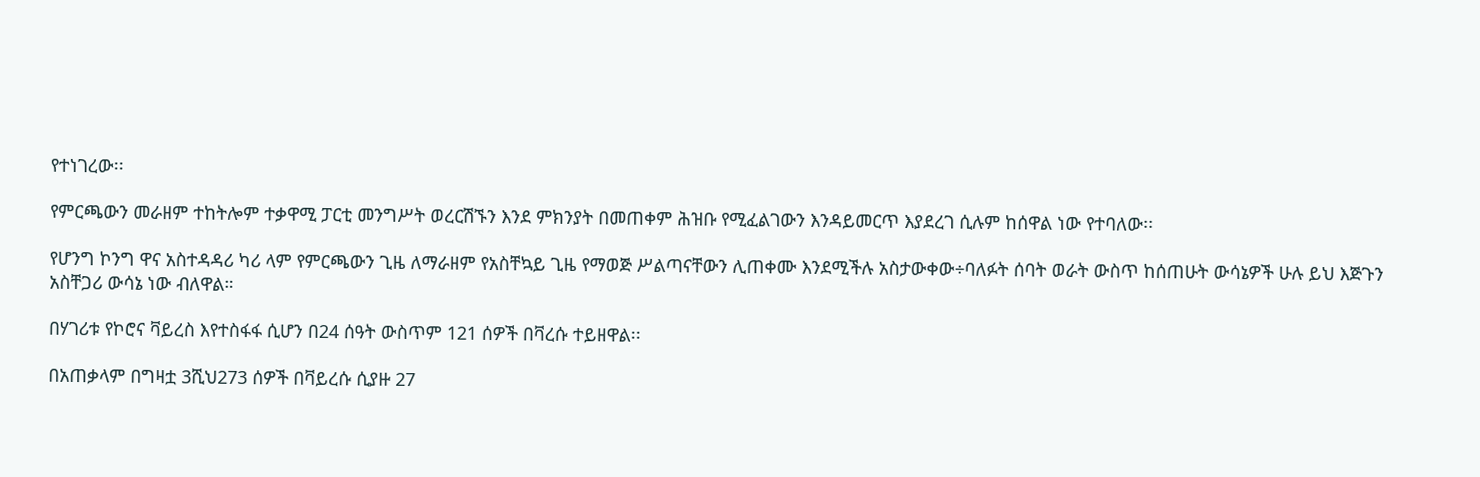የተነገረው፡፡

የምርጫውን መራዘም ተከትሎም ተቃዋሚ ፓርቲ መንግሥት ወረርሽኙን እንደ ምክንያት በመጠቀም ሕዝቡ የሚፈልገውን እንዳይመርጥ እያደረገ ሲሉም ከሰዋል ነው የተባለው፡፡

የሆንግ ኮንግ ዋና አስተዳዳሪ ካሪ ላም የምርጫውን ጊዜ ለማራዘም የአስቸኳይ ጊዜ የማወጅ ሥልጣናቸውን ሊጠቀሙ እንደሚችሉ አስታውቀው÷ባለፉት ሰባት ወራት ውስጥ ከሰጠሁት ውሳኔዎች ሁሉ ይህ እጅጉን አስቸጋሪ ውሳኔ ነው ብለዋል።

በሃገሪቱ የኮሮና ቫይረስ እየተስፋፋ ሲሆን በ24 ሰዓት ውስጥም 121 ሰዎች በቫረሱ ተይዘዋል፡፡

በአጠቃላም በግዛቷ 3ሺህ273 ሰዎች በቫይረሱ ሲያዙ 27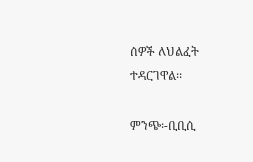ሰዎች ለህልፈት ተዳርገዋል፡፡

ምንጭ፡-ቢቢሲ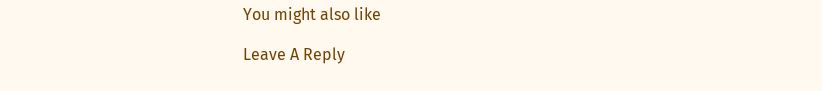You might also like

Leave A Reply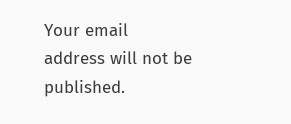Your email address will not be published.